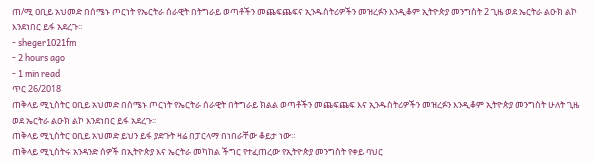ጠ/ሚ ዐቢይ አህመድ በሰሜኑ ጦርነት የኤርትራ ሰራዊት በትግራይ ወጣቶችን መጨፍጨፍና ኢንዱስትሪዎችን መዝረፉን እንዲቆም ኢትዮጵያ መንግስት 2 ጊዜ ወደ ኤርትራ ልዑክ ልኮ እንደነበር ይፋ አደረጉ፡፡
- sheger1021fm
- 2 hours ago
- 1 min read
ጥር 26/2018
ጠቅላይ ሚኒስትር ዐቢይ አህመድ በሰሜኑ ጦርነት የኤርትራ ሰራዊት በትግራይ ክልል ወጣቶችን መጨፍጨፍ እና ኢንዱስትሪዎችን መዝረፉን እንዲቆም ኢትዮጵያ መንግስት ሁለት ጊዜ ወደ ኤርትራ ልዑክ ልኮ እንደነበር ይፋ አደረጉ፡፡
ጠቅላይ ሚኒስትር ዐቢይ አህመድ ይህን ይፋ ያድጉት ዛሬ በፓርላማ በነበራቸው ቆይታ ነው።
ጠቅላይ ሚኒስትሩ አንዳንድ ሰዎች በኢትዮጵያ እና ኤርትራ መካከል ችግር የተፈጠረው የኢትዮጵያ መንግስት የቀይ ባህር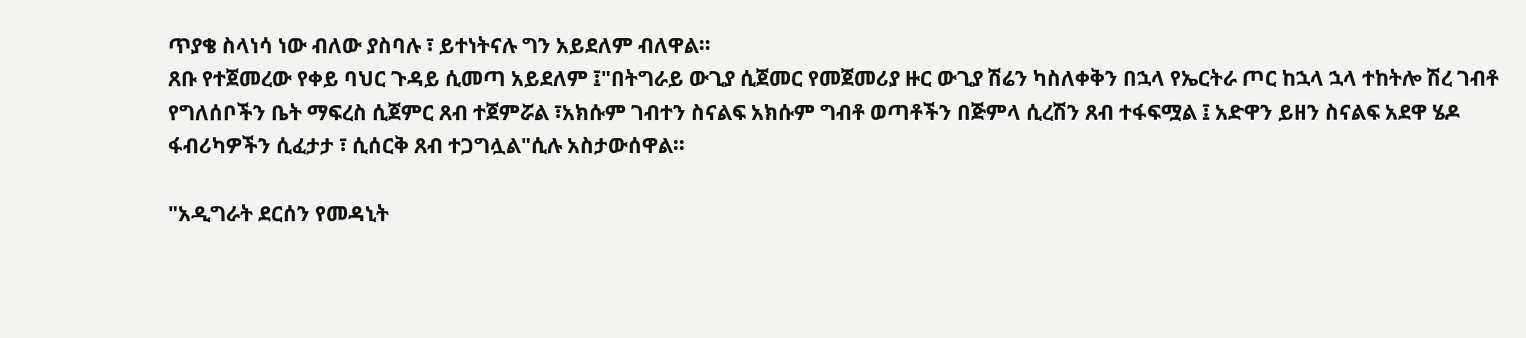ጥያቄ ስላነሳ ነው ብለው ያስባሉ ፣ ይተነትናሉ ግን አይደለም ብለዋል።
ጸቡ የተጀመረው የቀይ ባህር ጉዳይ ሲመጣ አይደለም ፤"በትግራይ ውጊያ ሲጀመር የመጀመሪያ ዙር ውጊያ ሽሬን ካስለቀቅን በኋላ የኤርትራ ጦር ከኋላ ኋላ ተከትሎ ሽረ ገብቶ የግለሰቦችን ቤት ማፍረስ ሲጀምር ጸብ ተጀምሯል ፣አክሱም ገብተን ስናልፍ አክሱም ግብቶ ወጣቶችን በጅምላ ሲረሽን ጸብ ተፋፍሟል ፤ አድዋን ይዘን ስናልፍ አደዋ ሄዶ ፋብሪካዎችን ሲፈታታ ፣ ሲሰርቅ ጸብ ተጋግሏል"ሲሉ አስታውሰዋል፡፡

"አዲግራት ደርሰን የመዳኒት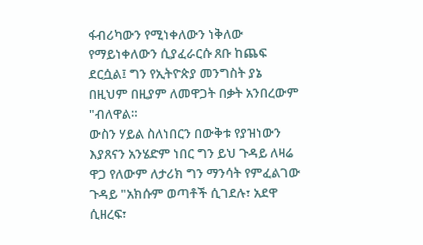ፋብሪካውን የሚነቀለውን ነቅለው የማይነቀለውን ሲያፈራርሱ ጸቡ ከጨፍ ደርሷል፤ ግን የኢትዮጵያ መንግስት ያኔ በዚህም በዚያም ለመዋጋት በቃት አንበረውም "ብለዋል።
ውስን ሃይል ስለነበርን በውቅቱ የያዝነውን እያጸናን አንሄድም ነበር ግን ይህ ጉዳይ ለዛሬ ዋጋ የለውም ለታሪክ ግን ማንሳት የምፈልገው ጉዳይ "አክሱም ወጣቶች ሲገደሉ፣ አደዋ ሲዘረፍ፣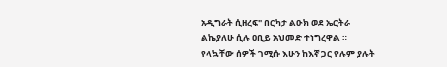አዲግራት ሲዘረፍ" በርካታ ልዑክ ወደ ኤርትራ ልኬያለሁ ሲሉ ዐቢይ አህመድ ተነግረዋል ።
የላኳቸው ሰዎች ገሚሱ እሁን ከእኛ ጋር የሉም ያሉት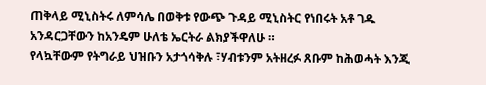ጠቅላይ ሚኒስትሩ ለምሳሌ በወቅቱ የውጭ ጉዳይ ሚኒስትር የነበሩት አቶ ገዱ አንዳርጋቸውን ከአንዴም ሁለቴ ኤርትራ ልክያችዋለሁ ።
የላኳቸውም የትግራይ ህዝቡን አታጎሳቅሉ ፣ሃብቱንም አትዘረፉ ጸቡም ከሕወሓት እንጂ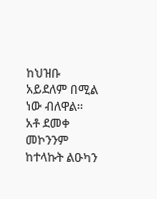ከህዝቡ አይደለም በሚል ነው ብለዋል።
አቶ ደመቀ መኮንንም ከተላኩት ልዑካን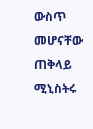ውስጥ መሆናቸው ጠቅላይ ሚኒስትሩ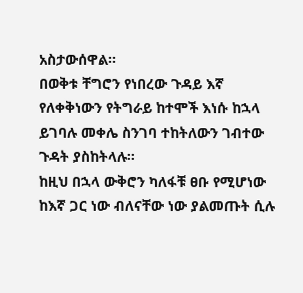አስታውሰዋል፡፡
በወቅቱ ቸግሮን የነበረው ጉዳይ እኛ የለቀቅነውን የትግራይ ከተሞች እነሱ ከኋላ ይገባሉ መቀሌ ስንገባ ተከትለውን ገብተው ጉዳት ያስከትላሉ፡፡
ከዚህ በኋላ ውቅሮን ካለፋቹ ፀቡ የሚሆነው ከእኛ ጋር ነው ብለናቸው ነው ያልመጡት ሲሉ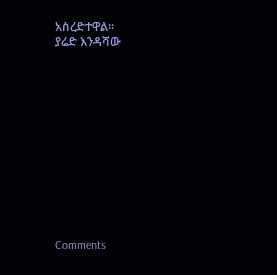አስረድተዋል፡፡
ያሬድ እንዳሻው












Comments